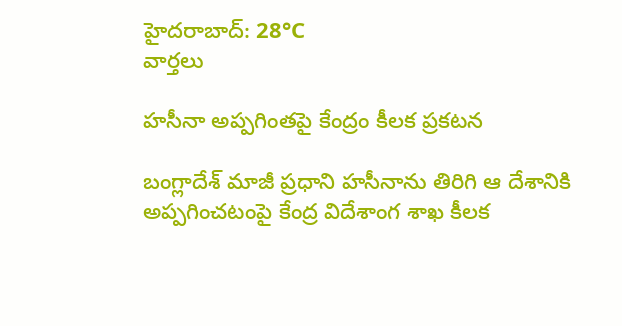హైదరాబాద్: 28°C
వార్తలు

హసీనా అప్పగింతపై కేంద్రం కీలక ప్రకటన

బంగ్లాదేశ్ మాజీ ప్రధాని హసీనాను తిరిగి ఆ దేశానికి అప్పగించటంపై కేంద్ర విదేశాంగ శాఖ కీలక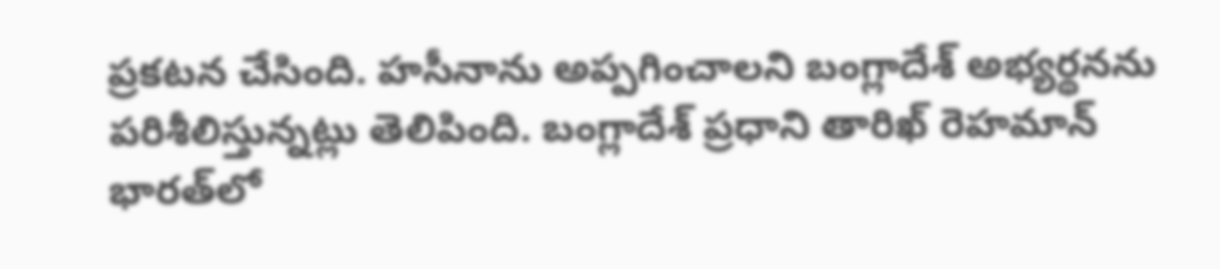ప్రకటన చేసింది. హసీనాను అప్పగించాలని బంగ్లాదేశ్ అభ్యర్థనను పరిశీలిస్తున్నట్లు తెలిపింది. బంగ్లాదేశ్ ప్రధాని తారిఖ్ రెహమాన్ భారత్‌లో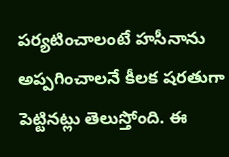పర్యటించాలంటే హసీనాను అప్పగించాలనే కీలక షరతుగా పెట్టినట్లు తెలుస్తోంది. ఈ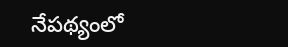నేపథ్యంలో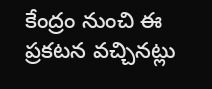కేంద్రం నుంచి ఈ ప్రకటన వచ్చినట్లు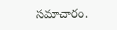సమాచారం.